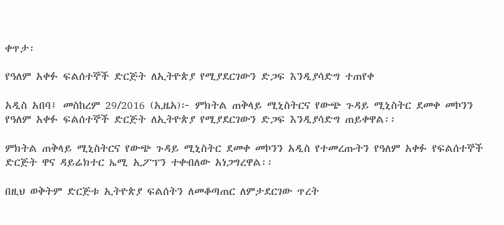ቀጥታ፡

የዓለም አቀፉ ፍልሰተኞች ድርጅት ለኢትዮጵያ የሚያደርገውን ድጋፍ እንዲያሳድግ ተጠየቀ

አዲስ አበባ፤ መስከረም 29/2016 (ኢዜአ)፦ ምክትል ጠቅላይ ሚኒስትርና የውጭ ጉዳይ ሚኒስትር ደመቀ መኮንን የዓለም አቀፉ ፍልሰተኞች ድርጅት ለኢትዮጵያ የሚያደርገውን ድጋፍ እንዲያሳድግ ጠይቀዋል፡፡

ምክትል ጠቅላይ ሚኒስትርና የውጭ ጉዳይ ሚኒስትር ደመቀ መኮንን አዲስ የተመረጡትን የዓለም አቀፉ የፍልሰተኞች ድርጅት ዋና ዳይሬክተር ኤሚ ኢፖፕን ተቀብለው አነጋግረዋል፡፡

በዚህ ወቅትም ድርጅቱ ኢትዮጵያ ፍልሰትን ለመቆጣጠር ለምታደርገው ጥረት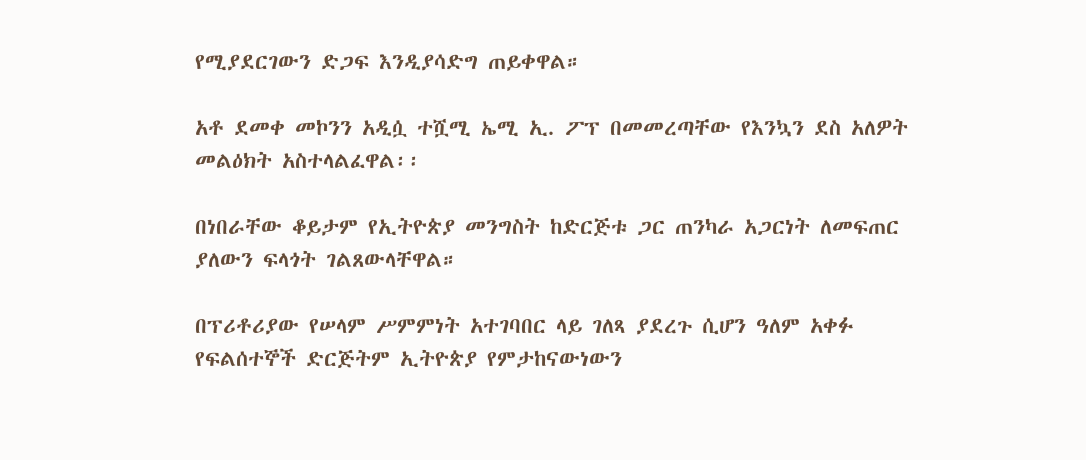የሚያደርገውን ድጋፍ እንዲያሳድግ ጠይቀዋል።

አቶ ደመቀ መኮንን አዲሷ ተሿሚ ኤሚ ኢ. ፖፕ በመመረጣቸው የእንኳን ደስ አለዎት መልዕክት አስተላልፈዋል፡፡

በነበራቸው ቆይታም የኢትዮጵያ መንግስት ከድርጅቱ ጋር ጠንካራ አጋርነት ለመፍጠር ያለውን ፍላጎት ገልጸውላቸዋል።

በፕሪቶሪያው የሠላም ሥምምነት አተገባበር ላይ ገለጻ ያደረጉ ሲሆን ዓለም አቀፉ የፍልሰተኞች ድርጅትም ኢትዮጵያ የምታከናውነውን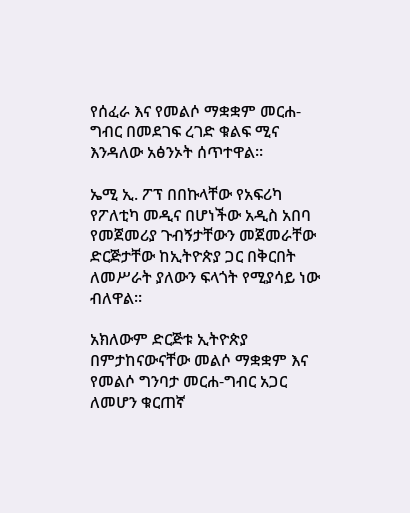የሰፈራ እና የመልሶ ማቋቋም መርሐ-ግብር በመደገፍ ረገድ ቁልፍ ሚና እንዳለው አፅንኦት ሰጥተዋል።

ኤሚ ኢ. ፖፕ በበኩላቸው የአፍሪካ የፖለቲካ መዲና በሆነችው አዲስ አበባ የመጀመሪያ ጉብኝታቸውን መጀመራቸው ድርጅታቸው ከኢትዮጵያ ጋር በቅርበት ለመሥራት ያለውን ፍላጎት የሚያሳይ ነው ብለዋል።

አክለውም ድርጅቱ ኢትዮጵያ በምታከናውናቸው መልሶ ማቋቋም እና የመልሶ ግንባታ መርሐ-ግብር አጋር ለመሆን ቁርጠኛ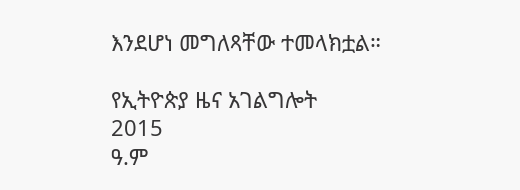እንደሆነ መግለጻቸው ተመላክቷል።

የኢትዮጵያ ዜና አገልግሎት
2015
ዓ.ም